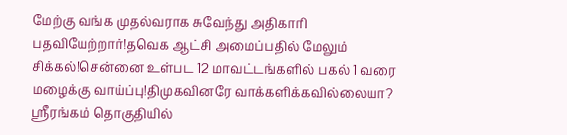மேற்கு வங்க முதல்வராக சுவேந்து அதிகாரி பதவியேற்றார்!தவெக ஆட்சி அமைப்பதில் மேலும் சிக்கல்!சென்னை உள்பட 12 மாவட்டங்களில் பகல் 1 வரை மழைக்கு வாய்ப்பு!திமுகவினரே வாக்களிக்கவில்லையா? ஸ்ரீரங்கம் தொகுதியில்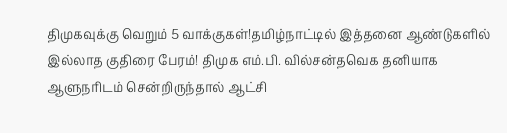திமுகவுக்கு வெறும் 5 வாக்குகள்!தமிழ்நாட்டில் இத்தனை ஆண்டுகளில் இல்லாத குதிரை பேரம்! திமுக எம்.பி. வில்சன்தவெக தனியாக ஆளுநரிடம் சென்றிருந்தால் ஆட்சி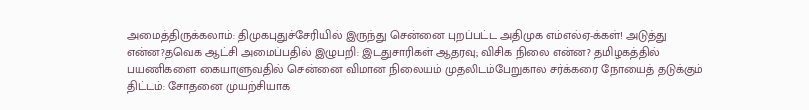அமைத்திருக்கலாம்: திமுகபுதுச்சேரியில் இருந்து சென்னை புறப்பட்ட அதிமுக எம்எல்ஏ-க்கள்! அடுத்து என்ன?தவெக ஆட்சி அமைப்பதில் இழுபறி: இடதுசாரிகள் ஆதரவு; விசிக நிலை என்ன? தமிழகத்தில் பயணிகளை கையாளுவதில் சென்னை விமான நிலையம் முதலிடம்பேறுகால சர்க்கரை நோயைத் தடுக்கும் திட்டம்: சோதனை முயற்சியாக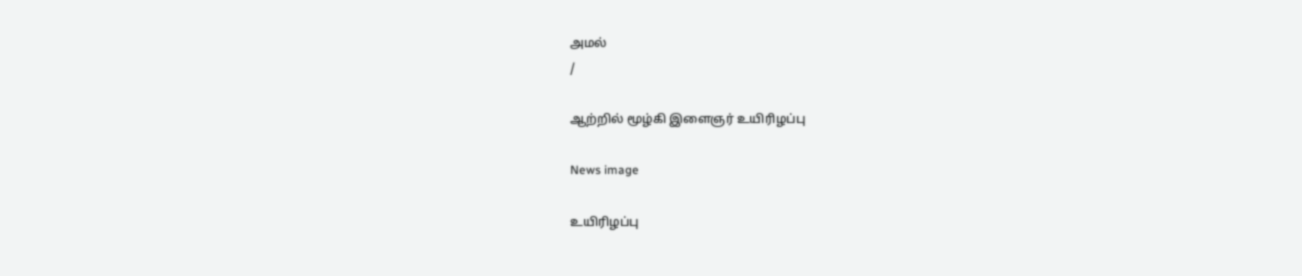அமல்
/

ஆற்றில் மூழ்கி இளைஞர் உயிரிழப்பு

News image

உயிரிழப்பு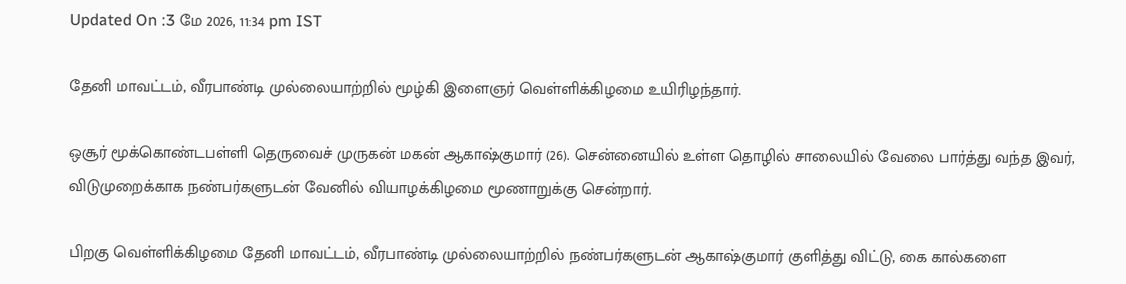Updated On :3 மே 2026, 11:34 pm IST

தேனி மாவட்டம், வீரபாண்டி முல்லையாற்றில் மூழ்கி இளைஞர் வெள்ளிக்கிழமை உயிரிழந்தார்.

ஒசூர் மூக்கொண்டபள்ளி தெருவைச் முருகன் மகன் ஆகாஷ்குமார் (26). சென்னையில் உள்ள தொழில் சாலையில் வேலை பார்த்து வந்த இவர், விடுமுறைக்காக நண்பர்களுடன் வேனில் வியாழக்கிழமை மூணாறுக்கு சென்றார்.

பிறகு வெள்ளிக்கிழமை தேனி மாவட்டம், வீரபாண்டி முல்லையாற்றில் நண்பர்களுடன் ஆகாஷ்குமார் குளித்து விட்டு, கை கால்களை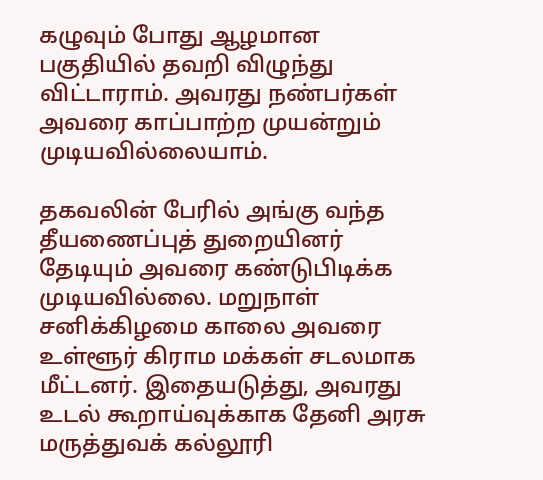கழுவும் போது ஆழமான பகுதியில் தவறி விழுந்து விட்டாராம். அவரது நண்பர்கள் அவரை காப்பாற்ற முயன்றும் முடியவில்லையாம்.

தகவலின் பேரில் அங்கு வந்த தீயணைப்புத் துறையினர் தேடியும் அவரை கண்டுபிடிக்க முடியவில்லை. மறுநாள் சனிக்கிழமை காலை அவரை உள்ளூர் கிராம மக்கள் சடலமாக மீட்டனர். இதையடுத்து, அவரது உடல் கூறாய்வுக்காக தேனி அரசு மருத்துவக் கல்லூரி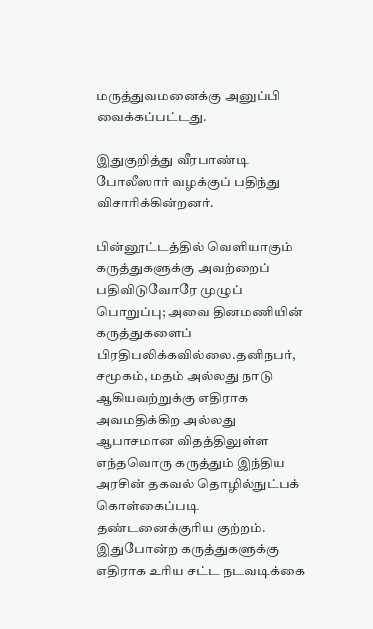மருத்துவமனைக்கு அனுப்பி வைக்கப்பட்டது.

இதுகுறித்து வீரபாண்டி போலீஸார் வழக்குப் பதிந்து விசாரிக்கின்றனர்.

பின்னூட்டத்தில் வெளியாகும் கருத்துகளுக்கு அவற்றைப் பதிவிடுவோரே முழுப் பொறுப்பு; அவை தினமணியின் கருத்துகளைப் பிரதிபலிக்கவில்லை.தனிநபர், சமூகம், மதம் அல்லது நாடு ஆகியவற்றுக்கு எதிராக அவமதிக்கிற அல்லது ஆபாசமான விதத்திலுள்ள எந்தவொரு கருத்தும் இந்திய அரசின் தகவல் தொழில்நுட்பக் கொள்கைப்படி தண்டனைக்குரிய குற்றம். இதுபோன்ற கருத்துகளுக்கு எதிராக உரிய சட்ட நடவடிக்கை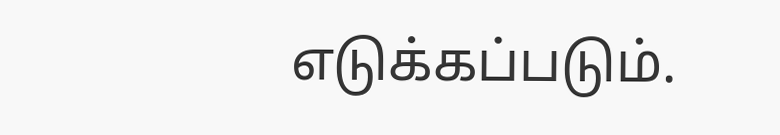எடுக்கப்படும்.